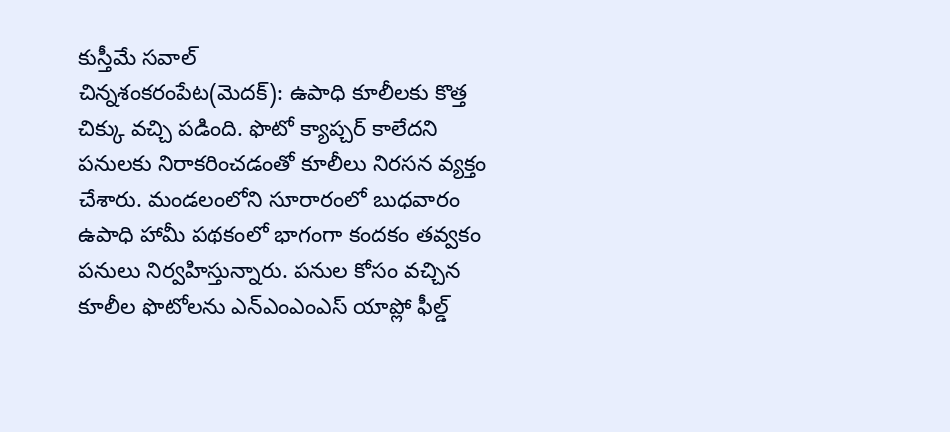కుస్తీమే సవాల్
చిన్నశంకరంపేట(మెదక్): ఉపాధి కూలీలకు కొత్త చిక్కు వచ్చి పడింది. ఫొటో క్యాప్చర్ కాలేదని పనులకు నిరాకరించడంతో కూలీలు నిరసన వ్యక్తం చేశారు. మండలంలోని సూరారంలో బుధవారం ఉపాధి హామీ పథకంలో భాగంగా కందకం తవ్వకం పనులు నిర్వహిస్తున్నారు. పనుల కోసం వచ్చిన కూలీల ఫొటోలను ఎన్ఎంఎంఎస్ యాప్లో ఫీల్డ్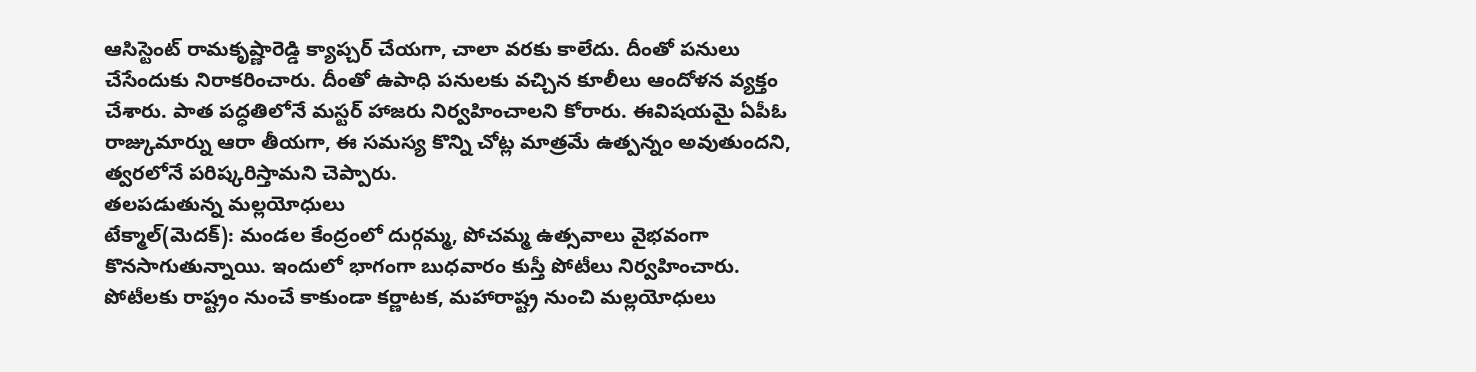ఆసిస్టెంట్ రామకృష్ణారెడ్డి క్యాప్చర్ చేయగా, చాలా వరకు కాలేదు. దీంతో పనులు చేసేందుకు నిరాకరించారు. దీంతో ఉపాధి పనులకు వచ్చిన కూలీలు ఆందోళన వ్యక్తం చేశారు. పాత పద్ధతిలోనే మస్టర్ హాజరు నిర్వహించాలని కోరారు. ఈవిషయమై ఏపీఓ రాజ్కుమార్ను ఆరా తీయగా, ఈ సమస్య కొన్ని చోట్ల మాత్రమే ఉత్పన్నం అవుతుందని, త్వరలోనే పరిష్కరిస్తామని చెప్పారు.
తలపడుతున్న మల్లయోధులు
టేక్మాల్(మెదక్): మండల కేంద్రంలో దుర్గమ్మ, పోచమ్మ ఉత్సవాలు వైభవంగా కొనసాగుతున్నాయి. ఇందులో భాగంగా బుధవారం కుస్తీ పోటీలు నిర్వహించారు. పోటీలకు రాష్ట్రం నుంచే కాకుండా కర్ణాటక, మహారాష్ట్ర నుంచి మల్లయోధులు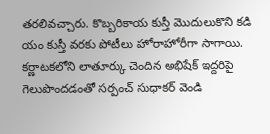తరలివచ్చారు. కొబ్బరికాయ కుస్తీ మొదులుకొని కడి యం కుస్తీ వరకు పోటీలు హోరాహోరీగా సాగాయి. కర్ణాటకలోని లాతూర్కు చెందిన అభిషేక్ ఇద్దరిపై గెలుపొందడంతో సర్పంచ్ సుధాకర్ వెండి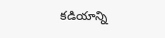కడియాన్ని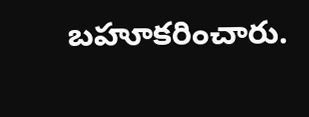బహూకరించారు.